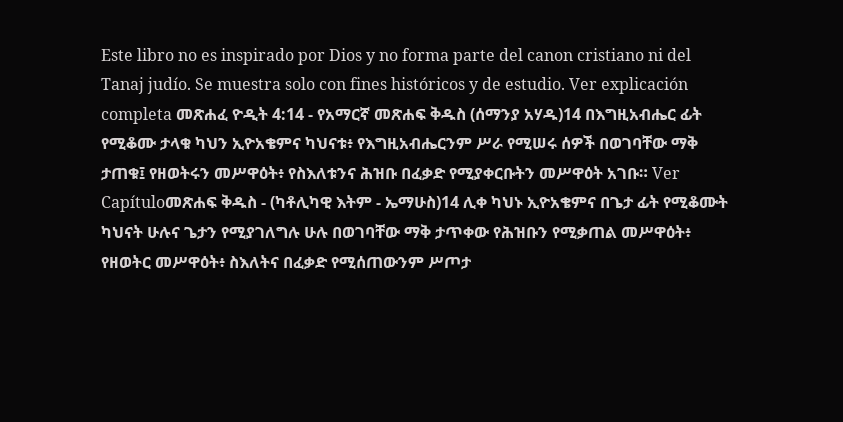Este libro no es inspirado por Dios y no forma parte del canon cristiano ni del Tanaj judío. Se muestra solo con fines históricos y de estudio. Ver explicación completa መጽሐፈ ዮዲት 4:14 - የአማርኛ መጽሐፍ ቅዱስ (ሰማንያ አሃዱ)14 በእግዚአብሔር ፊት የሚቆሙ ታላቁ ካህን ኢዮአቄምና ካህናቱ፥ የእግዚአብሔርንም ሥራ የሚሠሩ ሰዎች በወገባቸው ማቅ ታጠቁ፤ የዘወትሩን መሥዋዕት፥ የስእለቱንና ሕዝቡ በፈቃድ የሚያቀርቡትን መሥዋዕት አገቡ። Ver Capítuloመጽሐፍ ቅዱስ - (ካቶሊካዊ እትም - ኤማሁስ)14 ሊቀ ካህኑ ኢዮአቄምና በጌታ ፊት የሚቆሙት ካህናት ሁሉና ጌታን የሚያገለግሉ ሁሉ በወገባቸው ማቅ ታጥቀው የሕዝቡን የሚቃጠል መሥዋዕት፥ የዘወትር መሥዋዕት፥ ስእለትና በፈቃድ የሚሰጠውንም ሥጦታ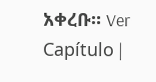አቀረቡ። Ver Capítulo |